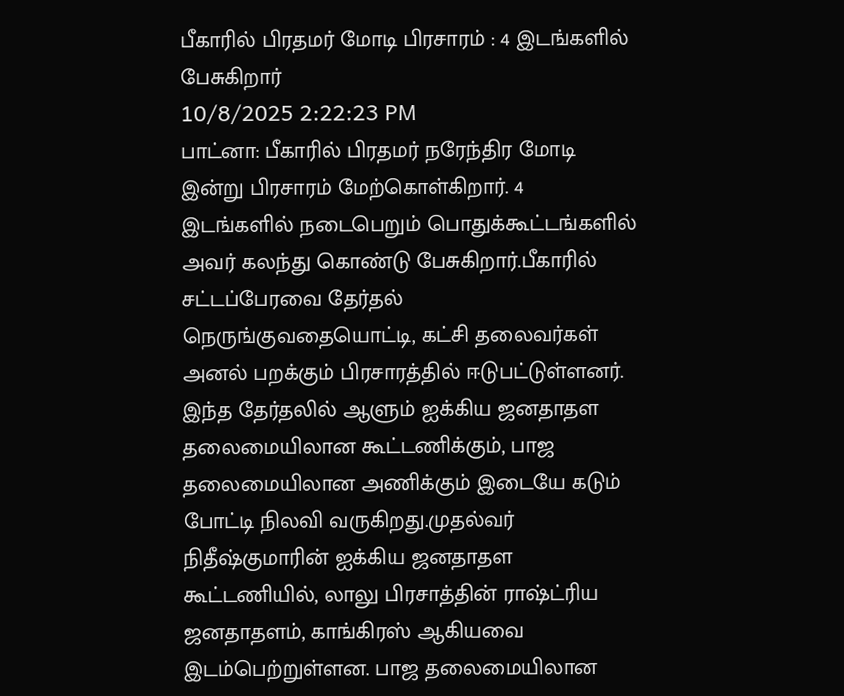பீகாரில் பிரதமர் மோடி பிரசாரம் : 4 இடங்களில் பேசுகிறார்
10/8/2025 2:22:23 PM
பாட்னா: பீகாரில் பிரதமர் நரேந்திர மோடி இன்று பிரசாரம் மேற்கொள்கிறார். 4 இடங்களில் நடைபெறும் பொதுக்கூட்டங்களில் அவர் கலந்து கொண்டு பேசுகிறார்.பீகாரில் சட்டப்பேரவை தேர்தல் நெருங்குவதையொட்டி, கட்சி தலைவர்கள் அனல் பறக்கும் பிரசாரத்தில் ஈடுபட்டுள்ளனர். இந்த தேர்தலில் ஆளும் ஐக்கிய ஜனதாதள தலைமையிலான கூட்டணிக்கும், பாஜ தலைமையிலான அணிக்கும் இடையே கடும் போட்டி நிலவி வருகிறது.முதல்வர் நிதீஷ்குமாரின் ஐக்கிய ஜனதாதள கூட்டணியில், லாலு பிரசாத்தின் ராஷ்ட்ரிய ஜனதாதளம், காங்கிரஸ் ஆகியவை இடம்பெற்றுள்ளன. பாஜ தலைமையிலான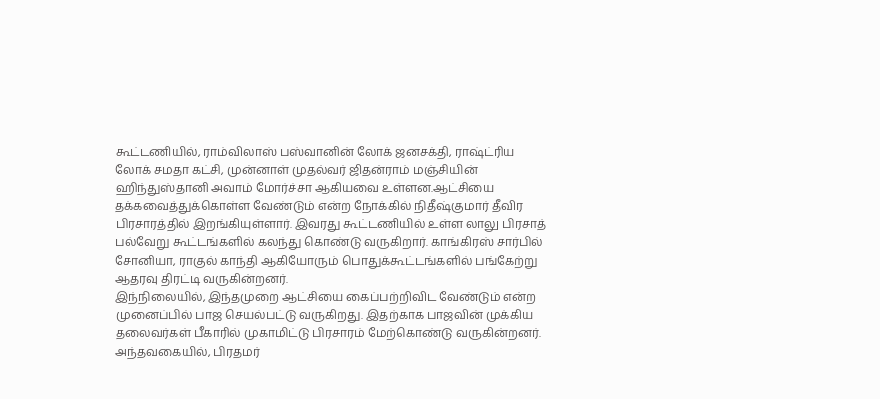கூட்டணியில், ராம்விலாஸ் பஸ்வானின் லோக் ஜனசக்தி, ராஷ்ட்ரிய லோக் சமதா கட்சி, முன்னாள் முதல்வர் ஜிதன்ராம் மஞ்சியின் ஹிந்துஸ்தானி அவாம் மோர்ச்சா ஆகியவை உள்ளன.ஆட்சியை தக்கவைத்துக்கொள்ள வேண்டும் என்ற நோக்கில் நிதீஷ்குமார் தீவிர பிரசாரத்தில் இறங்கியுள்ளார். இவரது கூட்டணியில் உள்ள லாலு பிரசாத் பல்வேறு கூட்டங்களில் கலந்து கொண்டு வருகிறார். காங்கிரஸ் சார்பில் சோனியா, ராகுல் காந்தி ஆகியோரும் பொதுக்கூட்டங்களில் பங்கேற்று ஆதரவு திரட்டி வருகின்றனர்.
இந்நிலையில், இந்தமுறை ஆட்சியை கைப்பற்றிவிட வேண்டும் என்ற முனைப்பில் பாஜ செயல்பட்டு வருகிறது. இதற்காக பாஜவின் முக்கிய தலைவர்கள் பீகாரில் முகாமிட்டு பிரசாரம் மேற்கொண்டு வருகின்றனர். அந்தவகையில், பிரதமர்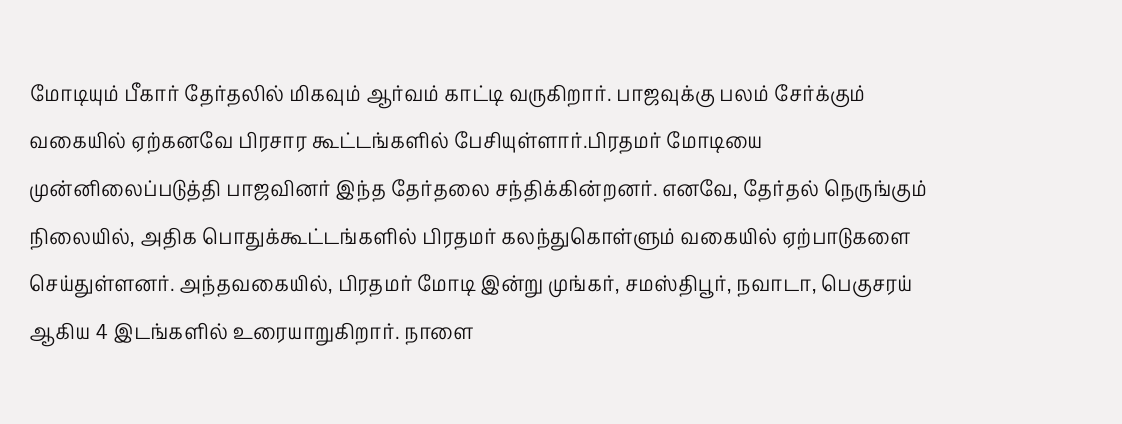மோடியும் பீகார் தேர்தலில் மிகவும் ஆர்வம் காட்டி வருகிறார். பாஜவுக்கு பலம் சேர்க்கும் வகையில் ஏற்கனவே பிரசார கூட்டங்களில் பேசியுள்ளார்.பிரதமர் மோடியை முன்னிலைப்படுத்தி பாஜவினர் இந்த தேர்தலை சந்திக்கின்றனர். எனவே, தேர்தல் நெருங்கும் நிலையில், அதிக பொதுக்கூட்டங்களில் பிரதமர் கலந்துகொள்ளும் வகையில் ஏற்பாடுகளை செய்துள்ளனர். அந்தவகையில், பிரதமர் மோடி இன்று முங்கர், சமஸ்திபூர், நவாடா, பெகுசரய் ஆகிய 4 இடங்களில் உரையாறுகிறார். நாளை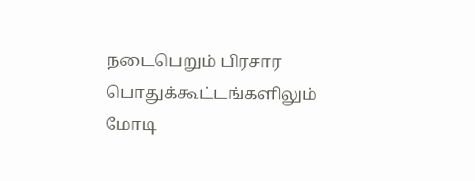நடைபெறும் பிரசார பொதுக்கூட்டங்களிலும் மோடி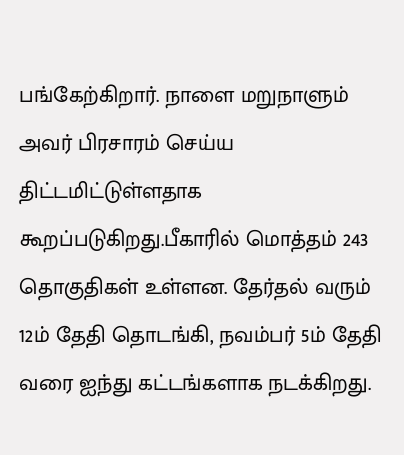பங்கேற்கிறார். நாளை மறுநாளும் அவர் பிரசாரம் செய்ய திட்டமிட்டுள்ளதாக கூறப்படுகிறது.பீகாரில் மொத்தம் 243 தொகுதிகள் உள்ளன. தேர்தல் வரும் 12ம் தேதி தொடங்கி, நவம்பர் 5ம் தேதி வரை ஐந்து கட்டங்களாக நடக்கிறது.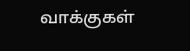வாக்குகள்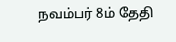நவம்பர் 8ம் தேதி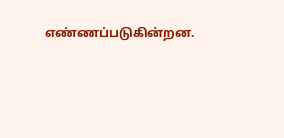எண்ணப்படுகின்றன.